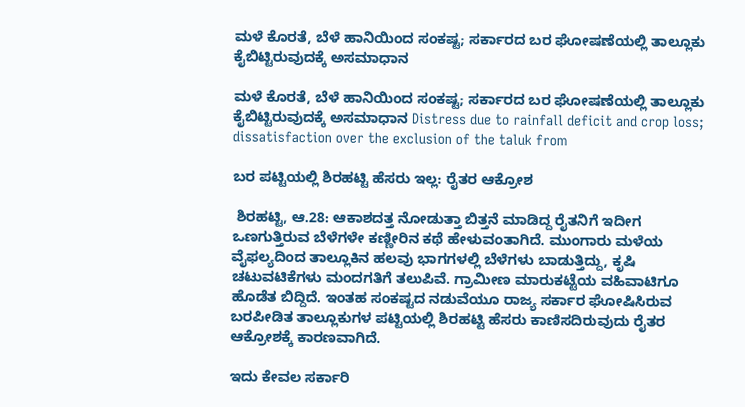ಮಳೆ ಕೊರತೆ, ಬೆಳೆ ಹಾನಿಯಿಂದ ಸಂಕಷ್ಟ; ಸರ್ಕಾರದ ಬರ ಘೋಷಣೆಯಲ್ಲಿ ತಾಲ್ಲೂಕು ಕೈಬಿಟ್ಟಿರುವುದಕ್ಕೆ ಅಸಮಾಧಾನ

ಮಳೆ ಕೊರತೆ, ಬೆಳೆ ಹಾನಿಯಿಂದ ಸಂಕಷ್ಟ; ಸರ್ಕಾರದ ಬರ ಘೋಷಣೆಯಲ್ಲಿ ತಾಲ್ಲೂಕು ಕೈಬಿಟ್ಟಿರುವುದಕ್ಕೆ ಅಸಮಾಧಾನ Distress due to rainfall deficit and crop loss; dissatisfaction over the exclusion of the taluk from

ಬರ ಪಟ್ಟಿಯಲ್ಲಿ ಶಿರಹಟ್ಟಿ ಹೆಸರು ಇಲ್ಲ: ರೈತರ ಆಕ್ರೋಶ

 ಶಿರಹಟ್ಟಿ, ಆ.28: ಆಕಾಶದತ್ತ ನೋಡುತ್ತಾ ಬಿತ್ತನೆ ಮಾಡಿದ್ದ ರೈತನಿಗೆ ಇದೀಗ ಒಣಗುತ್ತಿರುವ ಬೆಳೆಗಳೇ ಕಣ್ಣೀರಿನ ಕಥೆ ಹೇಳುವಂತಾಗಿದೆ. ಮುಂಗಾರು ಮಳೆಯ ವೈಫಲ್ಯದಿಂದ ತಾಲ್ಲೂಕಿನ ಹಲವು ಭಾಗಗಳಲ್ಲಿ ಬೆಳೆಗಳು ಬಾಡುತ್ತಿದ್ದು, ಕೃಷಿ ಚಟುವಟಿಕೆಗಳು ಮಂದಗತಿಗೆ ತಲುಪಿವೆ. ಗ್ರಾಮೀಣ ಮಾರುಕಟ್ಟೆಯ ವಹಿವಾಟಿಗೂ ಹೊಡೆತ ಬಿದ್ದಿದೆ. ಇಂತಹ ಸಂಕಷ್ಟದ ನಡುವೆಯೂ ರಾಜ್ಯ ಸರ್ಕಾರ ಘೋಷಿಸಿರುವ ಬರಪೀಡಿತ ತಾಲ್ಲೂಕುಗಳ ಪಟ್ಟಿಯಲ್ಲಿ ಶಿರಹಟ್ಟಿ ಹೆಸರು ಕಾಣಿಸದಿರುವುದು ರೈತರ ಆಕ್ರೋಶಕ್ಕೆ ಕಾರಣವಾಗಿದೆ.

ಇದು ಕೇವಲ ಸರ್ಕಾರಿ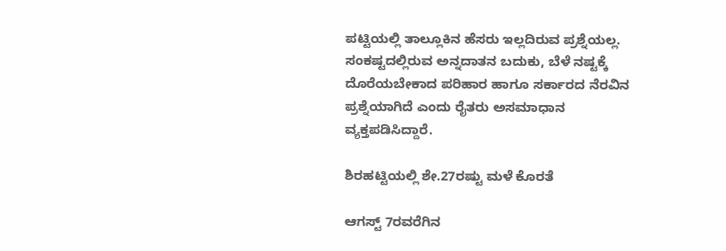ಪಟ್ಟಿಯಲ್ಲಿ ತಾಲ್ಲೂಕಿನ ಹೆಸರು ಇಲ್ಲದಿರುವ ಪ್ರಶ್ನೆಯಲ್ಲ. ಸಂಕಷ್ಟದಲ್ಲಿರುವ ಅನ್ನದಾತನ ಬದುಕು, ಬೆಳೆ ನಷ್ಟಕ್ಕೆ ದೊರೆಯಬೇಕಾದ ಪರಿಹಾರ ಹಾಗೂ ಸರ್ಕಾರದ ನೆರವಿನ ಪ್ರಶ್ನೆಯಾಗಿದೆ ಎಂದು ರೈತರು ಅಸಮಾಧಾನ ವ್ಯಕ್ತಪಡಿಸಿದ್ದಾರೆ.

ಶಿರಹಟ್ಟಿಯಲ್ಲಿ ಶೇ.27ರಷ್ಟು ಮಳೆ ಕೊರತೆ

ಆಗಸ್ಟ್‌ 7ರವರೆಗಿನ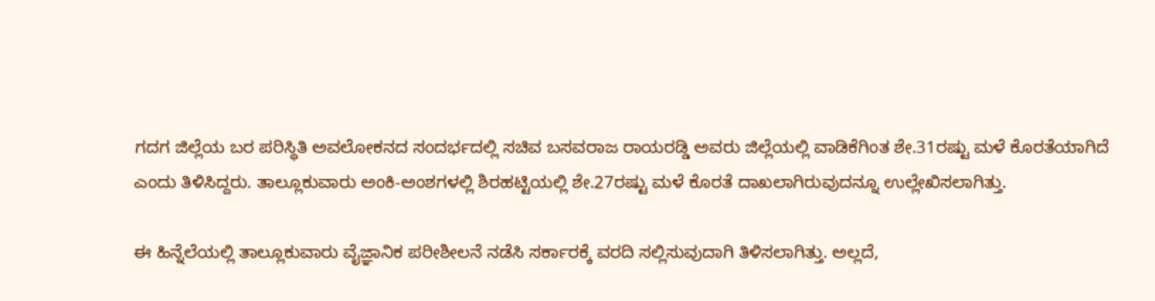ಗದಗ ಜಿಲ್ಲೆಯ ಬರ ಪರಿಸ್ಥಿತಿ ಅವಲೋಕನದ ಸಂದರ್ಭದಲ್ಲಿ ಸಚಿವ ಬಸವರಾಜ ರಾಯರಡ್ಡಿ ಅವರು ಜಿಲ್ಲೆಯಲ್ಲಿ ವಾಡಿಕೆಗಿಂತ ಶೇ.31ರಷ್ಟು ಮಳೆ ಕೊರತೆಯಾಗಿದೆ ಎಂದು ತಿಳಿಸಿದ್ದರು. ತಾಲ್ಲೂಕುವಾರು ಅಂಕಿ-ಅಂಶಗಳಲ್ಲಿ ಶಿರಹಟ್ಟಿಯಲ್ಲಿ ಶೇ.27ರಷ್ಟು ಮಳೆ ಕೊರತೆ ದಾಖಲಾಗಿರುವುದನ್ನೂ ಉಲ್ಲೇಖಿಸಲಾಗಿತ್ತು.

ಈ ಹಿನ್ನೆಲೆಯಲ್ಲಿ ತಾಲ್ಲೂಕುವಾರು ವೈಜ್ಞಾನಿಕ ಪರೀಶೀಲನೆ ನಡೆಸಿ ಸರ್ಕಾರಕ್ಕೆ ವರದಿ ಸಲ್ಲಿಸುವುದಾಗಿ ತಿಳಿಸಲಾಗಿತ್ತು. ಅಲ್ಲದೆ,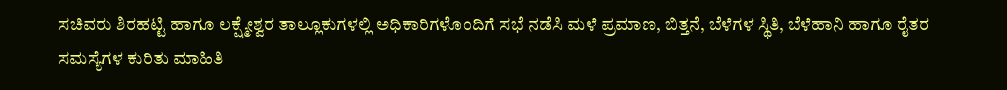ಸಚಿವರು ಶಿರಹಟ್ಟಿ ಹಾಗೂ ಲಕ್ಷ್ಮೇಶ್ವರ ತಾಲ್ಲೂಕುಗಳಲ್ಲಿ ಅಧಿಕಾರಿಗಳೊಂದಿಗೆ ಸಭೆ ನಡೆಸಿ ಮಳೆ ಪ್ರಮಾಣ, ಬಿತ್ತನೆ, ಬೆಳೆಗಳ ಸ್ಥಿತಿ, ಬೆಳೆಹಾನಿ ಹಾಗೂ ರೈತರ ಸಮಸ್ಯೆಗಳ ಕುರಿತು ಮಾಹಿತಿ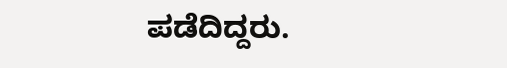ಪಡೆದಿದ್ದರು.